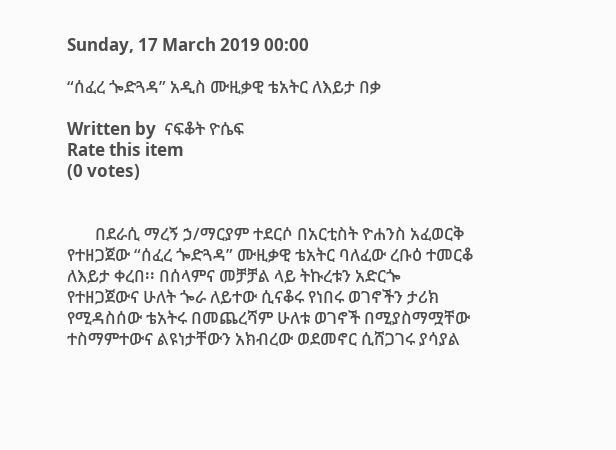Sunday, 17 March 2019 00:00

“ሰፈረ ጐድጓዳ” አዲስ ሙዚቃዊ ቴአትር ለእይታ በቃ

Written by  ናፍቆት ዮሴፍ
Rate this item
(0 votes)


       በደራሲ ማረኝ ኃ/ማርያም ተደርሶ በአርቲስት ዮሐንስ አፈወርቅ የተዘጋጀው “ሰፈረ ጐድጓዳ” ሙዚቃዊ ቴአትር ባለፈው ረቡዕ ተመርቆ ለእይታ ቀረበ፡፡ በሰላምና መቻቻል ላይ ትኩረቱን አድርጐ የተዘጋጀውና ሁለት ጐራ ለይተው ሲናቆሩ የነበሩ ወገኖችን ታሪክ የሚዳስሰው ቴአትሩ በመጨረሻም ሁለቱ ወገኖች በሚያስማሟቸው ተስማምተውና ልዩነታቸውን አክብረው ወደመኖር ሲሸጋገሩ ያሳያል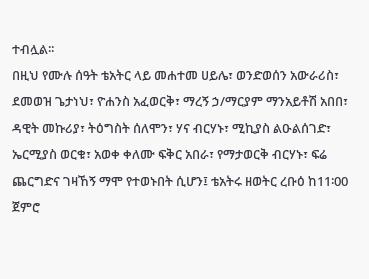ተብሏል፡፡
በዚህ የሙሉ ሰዓት ቴአትር ላይ መሐተመ ሀይሌ፣ ወንድወሰን አውራሪስ፣ ደመወዝ ጌታነህ፣ ዮሐንስ አፈወርቅ፣ ማረኝ ኃ/ማርያም ማንአይቶሽ አበበ፣ ዳዊት መኩሪያ፣ ትዕግስት ሰለሞን፣ ሃና ብርሃኑ፣ ሚኪያስ ልዑልሰገድ፣ ኤርሚያስ ወርቁ፣ አወቀ ቀለሙ ፍቅር አበራ፣ የማታወርቅ ብርሃኑ፣ ፍሬ ጨርግድና ገዛኸኝ ማሞ የተወኑበት ሲሆን፤ ቴአትሩ ዘወትር ረቡዕ ከ11፡00 ጀምሮ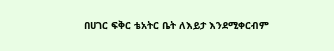በሀገር ፍቅር ቴአትር ቤት ለእይታ እንደሚቀርብም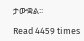ታውቋል፡፡

Read 4459 times